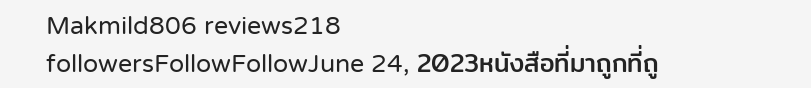Makmild806 reviews218 followersFollowFollowJune 24, 2023หนังสือที่มาถูกที่ถู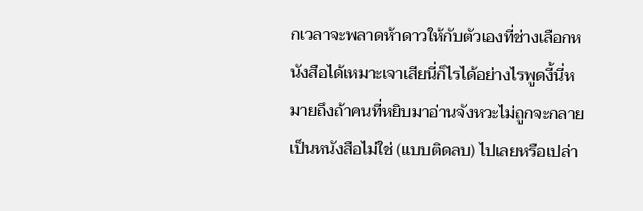กเวลาจะพลาดห้าดาวให้กับตัวเองที่ช่างเลือกหนังสือได้เหมาะเจาเสียนี่ก็ไรได้อย่างไรพูดงี้นี่หมายถึงถ้าคนที่หยิบมาอ่านจังหวะไม่ถูกจะกลายเป็นหนังสือไม่ใช่ (แบบติดลบ) ไปเลยหรือเปล่า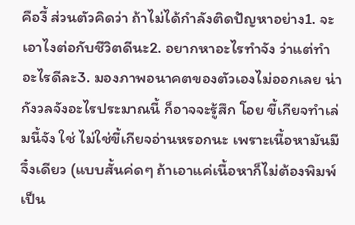คืองี้ ส่วนตัวคิดว่า ถ้าไม่ได้กำลังติดปัญหาอย่าง1. จะเอาไงต่อกับชีวิตดีนะ2. อยากหาอะไรทำจัง ว่าแต่ทำอะไรดีละ3. มองภาพอนาคตของตัวเองไม่ออกเลย น่ากังวลจังอะไรประมาณนี้ ก็อาจจะรู้สึก โอย ขี้เกียจทำเล่มนี้จัง ใช่ ไม่ใช่ขี้เกียจอ่านหรอกนะ เพราะเนื้อหามันมีจึ๋งเดียว (แบบสั้นค่ดๆ ถ้าเอาแค่เนื้อหาก็ไม่ต้องพิมพ์เป็น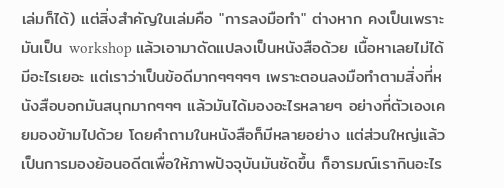เล่มก็ได้) แต่สิ่งสำคัญในเล่มคือ "การลงมือทำ" ต่างหาก คงเป็นเพราะมันเป็น workshop แล้วเอามาดัดแปลงเป็นหนังสือด้วย เนื้อหาเลยไม่ได้มีอะไรเยอะ แต่เราว่าเป็นข้อดีมากๆๆๆๆๆ เพราะตอนลงมือทำตามสิ่งที่หนังสือบอกมันสนุกมากๆๆๆ แล้วมันได้มองอะไรหลายๆ อย่างที่ตัวเองเคยมองข้ามไปด้วย โดยคำถามในหนังสือก็มีหลายอย่าง แต่ส่วนใหญ่แล้วเป็นการมองย้อนอดีตเพื่อให้ภาพปัจจุบันมันชัดขึ้น ก็อารมณ์เรากินอะไร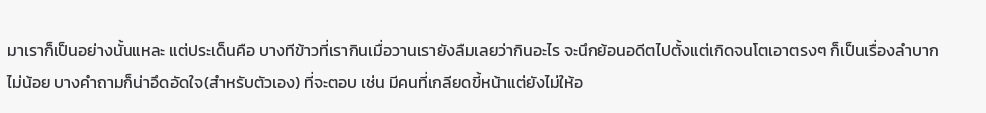มาเราก็เป็นอย่างนั้นแหละ แต่ประเด็นคือ บางทีข้าวที่เรากินเมื่อวานเรายังลืมเลยว่ากินอะไร จะนึกย้อนอดีตไปตั้งแต่เกิดจนโตเอาตรงๆ ก็เป็นเรื่องลำบากไม่น้อย บางคำถามก็น่าอึดอัดใจ(สำหรับตัวเอง) ที่จะตอบ เช่น มีคนที่เกลียดขี้หน้าแต่ยังไม่ให้อ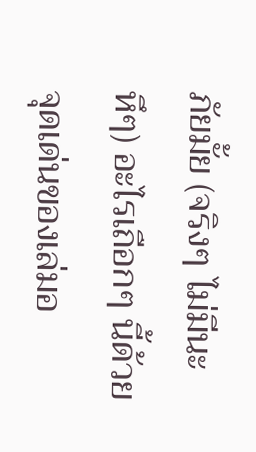ภัยมั้ย (จริงๆ ไม่มีนะ หึๆ) อะไรเถือกๆ นี้ด้วย จุดเด่นของเล่มอ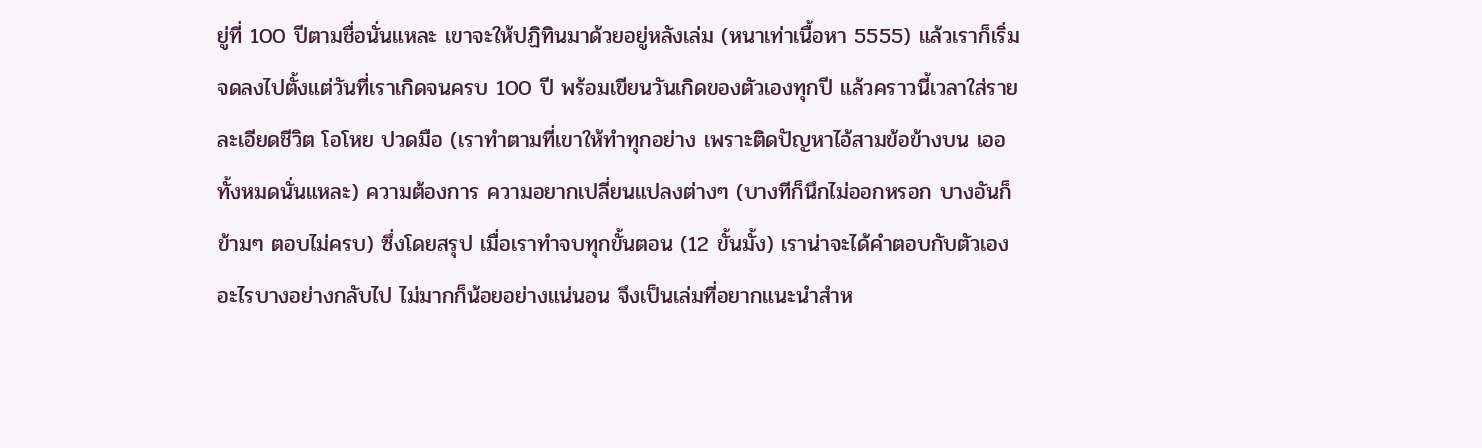ยู่ที่ 100 ปีตามชื่อนั่นแหละ เขาจะให้ปฏิทินมาด้วยอยู่หลังเล่ม (หนาเท่าเนื้อหา 5555) แล้วเราก็เริ่มจดลงไปตั้งแต่วันที่เราเกิดจนครบ 100 ปี พร้อมเขียนวันเกิดของตัวเองทุกปี แล้วคราวนี้เวลาใส่รายละเอียดชีวิต โอโหย ปวดมือ (เราทำตามที่เขาให้ทำทุกอย่าง เพราะติดปัญหาไอ้สามข้อข้างบน เออ ทั้งหมดนั่นแหละ) ความต้องการ ความอยากเปลี่ยนแปลงต่างๆ (บางทีก็นึกไม่ออกหรอก บางอันก็ข้ามๆ ตอบไม่ครบ) ซึ่งโดยสรุป เมื่อเราทำจบทุกขั้นตอน (12 ขั้นมั้ง) เราน่าจะได้คำตอบกับตัวเองอะไรบางอย่างกลับไป ไม่มากก็น้อยอย่างแน่นอน จึงเป็นเล่มที่อยากแนะนำสำห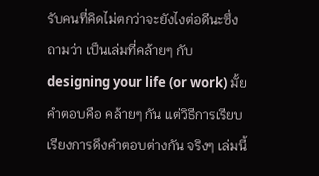รับคนที่คิดไม่ตกว่าจะยังไงต่อดีนะซึ่งถามว่า เป็นเล่มที่คล้ายๆ กับ designing your life (or work) มั้ย คำตอบคือ คล้ายๆ กัน แต่วิธีการเรียบเรียงการดึงคำตอบต่างกัน จริงๆ เล่มนี้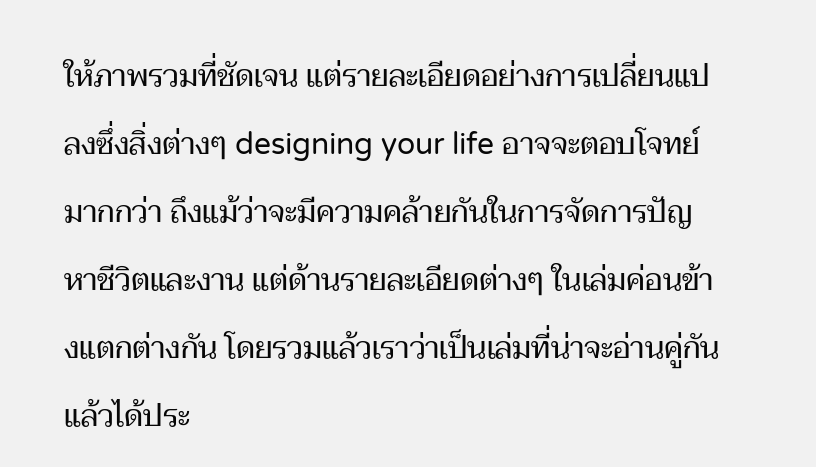ให้ภาพรวมที่ชัดเจน แต่รายละเอียดอย่างการเปลี่ยนแปลงซึ่งสิ่งต่างๆ designing your life อาจจะตอบโจทย์มากกว่า ถึงแม้ว่าจะมีความคล้ายกันในการจัดการปัญหาชีวิตและงาน แต่ด้านรายละเอียดต่างๆ ในเล่มค่อนข้างแตกต่างกัน โดยรวมแล้วเราว่าเป็นเล่มที่น่าจะอ่านคู่กันแล้วได้ประ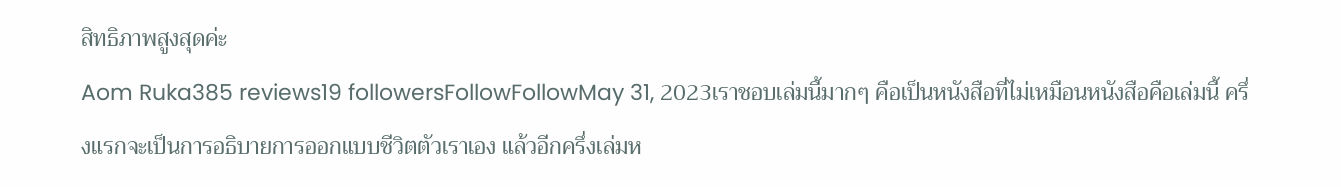สิทธิภาพสูงสุดค่ะ
Aom Ruka385 reviews19 followersFollowFollowMay 31, 2023เราชอบเล่มนี้มากๆ คือเป็นหนังสือที่ไม่เหมือนหนังสือคือเล่มนี้ ครึ่งแรกจะเป็นการอธิบายการออกแบบชีวิตตัวเราเอง แล้วอีกครึ่งเล่มห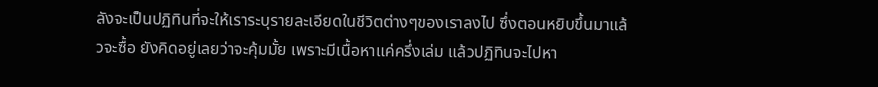ลังจะเป็นปฏิทินที่จะให้เราระบุรายละเอียดในชีวิตต่างๆของเราลงไป ซึ่งตอนหยิบขึ้นมาแล้วจะซื้อ ยังคิดอยู่เลยว่าจะคุ้มมั้ย เพราะมีเนื้อหาแค่ครึ่งเล่ม แล้วปฏิทินจะไปหา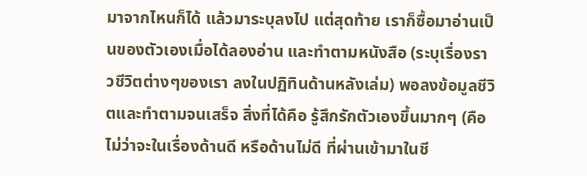มาจากไหนก็ได้ แล้วมาระบุลงไป แต่สุดท้าย เราก็ซื้อมาอ่านเป็นของตัวเองเมื่อได้ลองอ่าน และทำตามหนังสือ (ระบุเรื่องราวชีวิตต่างๆของเรา ลงในปฏิทินด้านหลังเล่ม) พอลงข้อมูลชีวิตและทำตามจนเสร็จ สิ่งที่ได้คือ รู้สึกรักตัวเองขึ้นมากๆ (คือไม่ว่าจะในเรื่องด้านดี หรือด้านไม่ดี ที่ผ่านเข้ามาในชี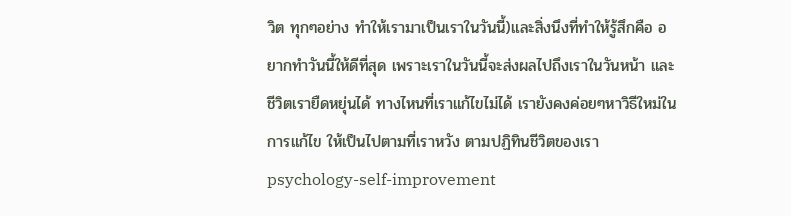วิต ทุกๆอย่าง ทำให้เรามาเป็นเราในวันนี้)และสิ่งนึงที่ทำให้รู้สึกคือ อยากทำวันนี้ให้ดีที่สุด เพราะเราในวันนี้จะส่งผลไปถึงเราในวันหน้า และชีวิตเรายืดหยุ่นได้ ทางไหนที่เราแก้ไขไม่ได้ เรายังคงค่อยๆหาวิธีใหม่ในการแก้ไข ให้เป็นไปตามที่เราหวัง ตามปฏิทินชีวิตของเราpsychology-self-improvement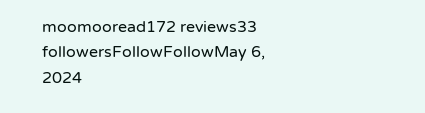moomooread172 reviews33 followersFollowFollowMay 6, 2024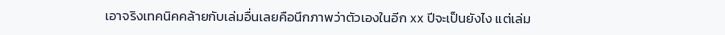เอาจริงเทคนิคคล้ายกับเล่มอื่นเลยคือนึกภาพว่าตัวเองในอีก xx ปีจะเป็นยังไง แต่เล่ม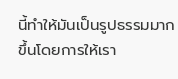นี้ทำให้มันเป็นรูปธรรมมากขึ้นโดยการให้เรา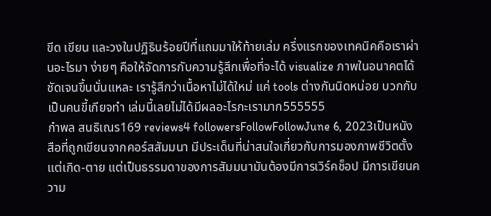ขีด เขียน และวงในปฏิธินร้อยปีที่แถมมาให้ท้ายเล่ม ครึ่งแรกของเทคนิคคือเราผ่านอะไรมา ง่ายๆ คือให้จัดการกับความรู้สึกเพื่อที่จะได้ visualize ภาพในอนาคตได้ชัดเจนขึ้นนั่นแหละ เรารู้สึกว่าเนื้อหาไม่ได้ใหม่ แค่ tools ต่างกันนิดหน่อย บวกกับเป็นคนขี้เกียจทำ เล่มนี้เลยไม่ได้มีผลอะไรกะเรามาก555555
กำพล สนธิเณร169 reviews4 followersFollowFollowJune 6, 2023เป็นหนังสือที่ถูกเขียนจากคอร์สสัมมนา มีประเด็นที่น่าสนใจเกี่ยวกับการมองภาพชีวิตตั้งแต่เกิด-ตาย แต่เป็นธรรมดาของการสัมมนามันต้องมีการเวิร์คช็อป มีการเขียนความ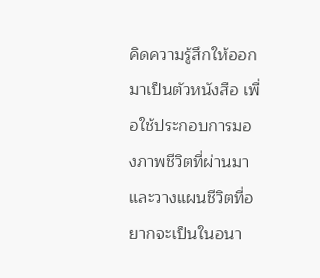คิดความรู้สึกให้ออกมาเป็นตัวหนังสือ เพื่อใช้ประกอบการมองภาพชีวิตที่ผ่านมา และวางแผนชีวิตที่อยากจะเป็นในอนา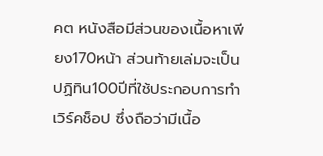คต หนังสือมีส่วนของเนื้อหาเพียง170หน้า ส่วนท้ายเล่มจะเป็นปฏิทิน100ปีที่ใช้ประกอบการทำเวิร์คช็อป ซึ่งถือว่ามีเนื้อ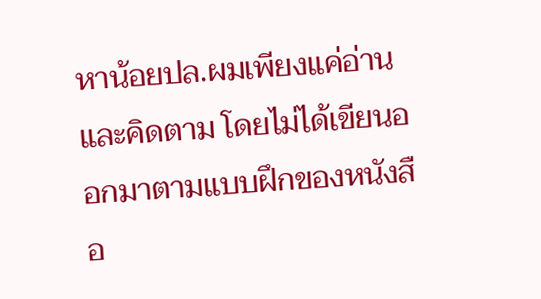หาน้อยปล.ผมเพียงแค่อ่านและคิดตาม โดยไม่ได้เขียนออกมาตามแบบฝึกของหนังสือ